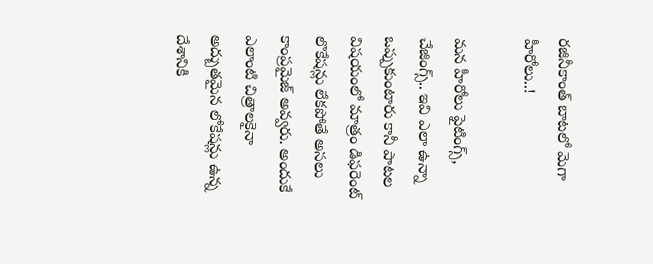రజినీకాంత్ బాటలో మెగా హీరోలు..!

మన హీరోలు ఫైటింగ్స్‌, చేజింగ్స్‌.. ఇవి ఎలా ఉన్నా ఒప్పుకుంటారు కానీ పాటల విషయంలో మాత్రం డిఫరెంట్‌ లొకేషన్లు లేకపోతే అసలు కాంప్రమైజ్‌ అవ్వరు. అందుకే ఎలాంటి చిత్రాలకైనా అద్బుతమైన లోకేషన్లు ఉన్న దేశానికి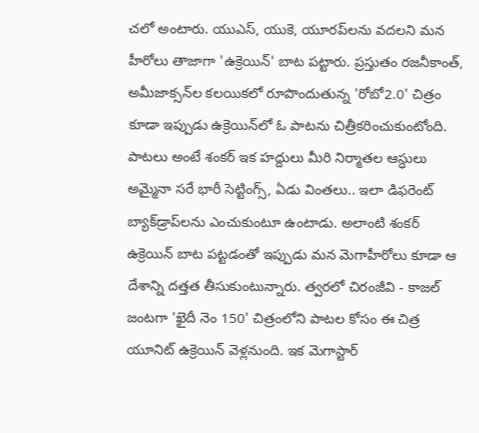చలో అంటారు. యుఎస్‌, యుకె, యూరప్‌లను వదలని మన హీరోలు తాజాగా 'ఉక్రెయిన్‌' బాట పట్టారు. ప్రస్తుతం రజనీకాంత్‌, అమీజాక్సన్‌ల కలయికలో రూపొందుతున్న 'రోబో2.0' చిత్రం కూడా ఇప్పుడు ఉక్రెయిన్‌లో ఓ పాటను చిత్రీకరించుకుంటోంది. పాటలు అంటే శంకర్‌ ఇక హద్దులు మీరి నిర్మాతల ఆస్ధులు అమ్మైనా సరే భారీ సెట్టింగ్స్‌, ఏడు వింతలు.. ఇలా డిఫరెంట్‌ బ్యాక్‌డ్రాప్‌లను ఎంచుకుంటూ ఉంటాడు. అలాంటి శంకర్‌ ఉక్రెయిన్‌ బాట పట్టడంతో ఇప్పుడు మన మెగాహీరోలు కూడా ఆ దేశాన్ని దత్తత తీసుకుంటున్నారు. త్వరలో చిరంజీవి - కాజల్‌ జంటగా 'ఖైదీ నెం 150' చిత్రంలోని పాటల కోసం ఈ చిత్ర యూనిట్‌ ఉక్రెయిన్‌ వెళ్లనుంది. ఇక మెగాస్టార్‌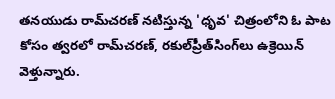తనయుడు రామ్‌చరణ్‌ నటిస్తున్న 'ధృవ' చిత్రంలోని ఓ పాట కోసం త్వరలో రామ్‌చరణ్‌, రకుల్‌ప్రీత్‌సింగ్‌లు ఉక్రెయిన్‌ వెళ్తున్నారు.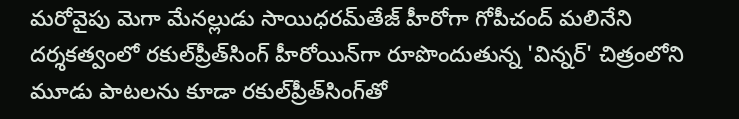మరోవైపు మెగా మేనల్లుడు సాయిధరమ్‌తేజ్‌ హీరోగా గోపీచంద్‌ మలినేని దర్శకత్వంలో రకుల్‌ప్రీత్‌సింగ్‌ హీరోయిన్‌గా రూపొందుతున్న 'విన్నర్‌' చిత్రంలోని మూడు పాటలను కూడా రకుల్‌ప్రీత్‌సింగ్‌తో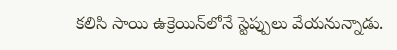కలిసి సాయి ఉక్రెయిన్‌లోనే స్టెప్పులు వేయనున్నాడు.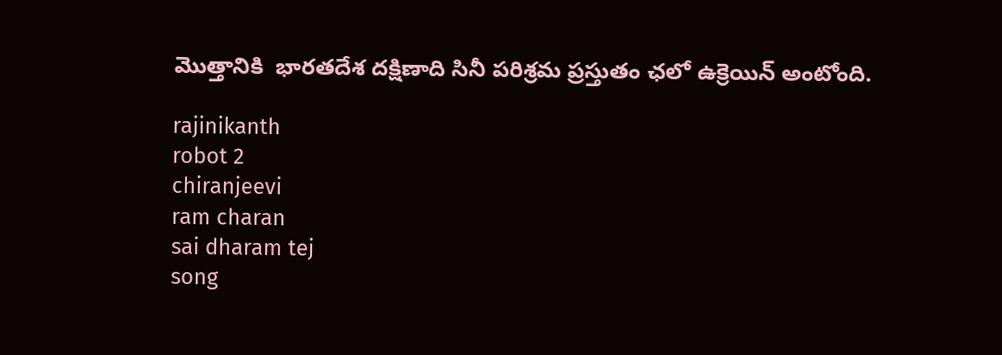మొత్తానికి  భారతదేశ దక్షిణాది సినీ పరిశ్రమ ప్రస్తుతం ఛలో ఉక్రెయిన్‌ అంటోంది.

rajinikanth
robot 2
chiranjeevi
ram charan
sai dharam tej
song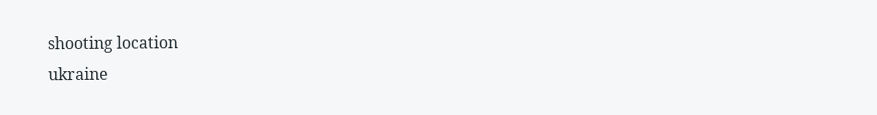shooting location
ukraine